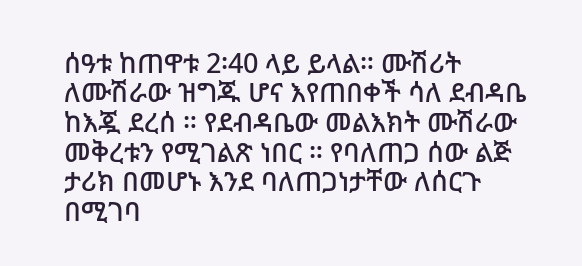ሰዓቱ ከጠዋቱ 2፡40 ላይ ይላል። ሙሽሪት ለሙሽራው ዝግጁ ሆና እየጠበቀች ሳለ ደብዳቤ ከእጇ ደረሰ ። የደብዳቤው መልእክት ሙሽራው መቅረቱን የሚገልጽ ነበር ። የባለጠጋ ሰው ልጅ ታሪክ በመሆኑ እንደ ባለጠጋነታቸው ለሰርጉ በሚገባ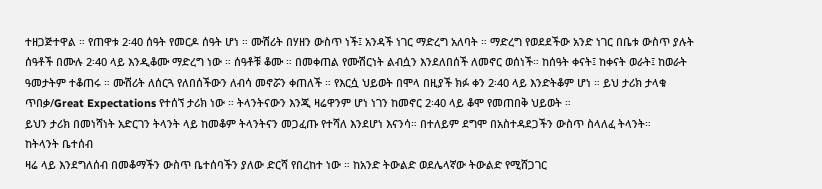ተዘጋጅተዋል ። የጠዋቱ 2፡40 ሰዓት የመርዶ ሰዓት ሆነ ። ሙሽሪት በሃዘን ውስጥ ነች፤ አንዳች ነገር ማድረግ አለባት ። ማድረግ የወደደችው አንድ ነገር በቤቱ ውስጥ ያሉት ሰዓቶች በሙሉ 2፡40 ላይ እንዲቆሙ ማድረግ ነው ። ሰዓቶቹ ቆሙ ። በመቀጠል የሙሽርነት ልብሷን እንደለበሰች ለመኖር ወሰነች። ከሰዓት ቀናት፤ ከቀናት ወራት፤ ከወራት ዓመታትም ተቆጠሩ ። ሙሽሪት ለሰርጓ የለበሰችውን ለብሳ መኖሯን ቀጠለች ። የእርሷ ህይወት በሞላ በዚያች ክፉ ቀን 2፡40 ላይ እንድትቆም ሆነ ። ይህ ታሪክ ታላቁ ጥበቃ/Great Expectations የተሰኘ ታሪክ ነው ። ትላንትናውን እንጂ ዛሬዋንም ሆነ ነገን ከመኖር 2፡40 ላይ ቆሞ የመጠበቅ ህይወት ።
ይህን ታሪክ በመነሻነት አድርገን ትላንት ላይ ከመቆም ትላንትናን መጋፈጡ የተሻለ እንደሆነ እናንሳ። በተለይም ደግሞ በአስተዳደጋችን ውስጥ ስላለፈ ትላንት።
ከትላንት ቤተሰብ
ዛሬ ላይ እንደግለሰብ በመቆማችን ውስጥ ቤተሰባችን ያለው ድርሻ የበረከተ ነው ። ከአንድ ትውልድ ወደሌላኛው ትውልድ የሚሸጋገር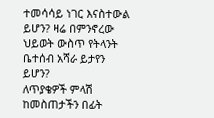ተመሳሳይ ነገር እናስተውል ይሆን? ዛሬ በምንኖረው ህይወት ውስጥ የትላንት ቤተሰብ አሻራ ይታየን ይሆን?
ለጥያቄዎች ምላሽ ከመስጠታችን በፊት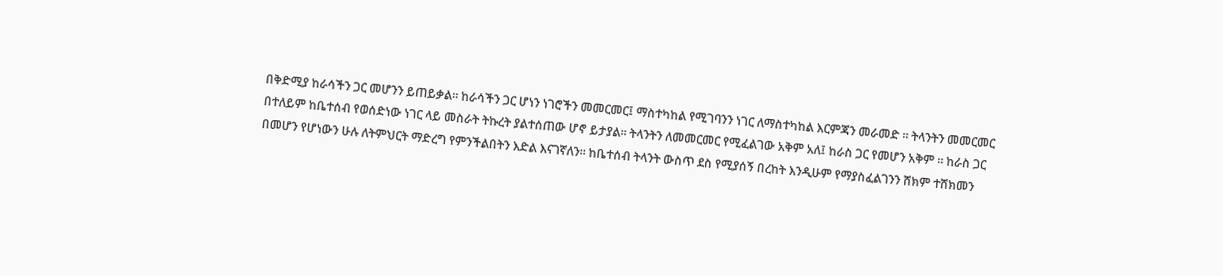በቅድሚያ ከራሳችን ጋር መሆንን ይጠይቃል። ከራሳችን ጋር ሆነን ነገሮችን መመርመር፤ ማስተካከል የሚገባንን ነገር ለማስተካከል እርምጃን መራመድ ። ትላንትን መመርመር በተለይም ከቤተሰብ የወሰድነው ነገር ላይ መስራት ትኩረት ያልተሰጠው ሆኖ ይታያል። ትላንትን ለመመርመር የሚፈልገው አቅም አለ፤ ከራስ ጋር የመሆን አቅም ። ከራስ ጋር በመሆን የሆነውን ሁሉ ለትምህርት ማድረግ የምንችልበትን እድል እናገኛለን። ከቤተሰብ ትላንት ውስጥ ደስ የሚያሰኝ በረከት እንዲሁም የማያስፈልገንን ሸክም ተሸክመን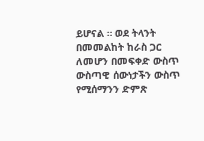ይሆናል ። ወደ ትላንት በመመልከት ከራስ ጋር ለመሆን በመፍቀድ ውስጥ ውስጣዊ ሰውነታችን ውስጥ የሚሰማንን ድምጽ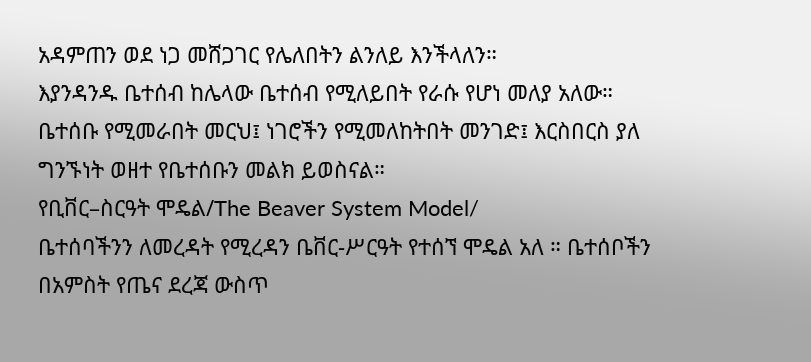አዳምጠን ወደ ነጋ መሸጋገር የሌለበትን ልንለይ እንችላለን።
እያንዳንዱ ቤተሰብ ከሌላው ቤተሰብ የሚለይበት የራሱ የሆነ መለያ አለው። ቤተሰቡ የሚመራበት መርህ፤ ነገሮችን የሚመለከትበት መንገድ፤ እርስበርስ ያለ ግንኙነት ወዘተ የቤተሰቡን መልክ ይወስናል።
የቢቨር–ስርዓት ሞዴል/The Beaver System Model/
ቤተሰባችንን ለመረዳት የሚረዳን ቤቨር-ሥርዓት የተሰኘ ሞዴል አለ ። ቤተሰቦችን በአምስት የጤና ደረጃ ውስጥ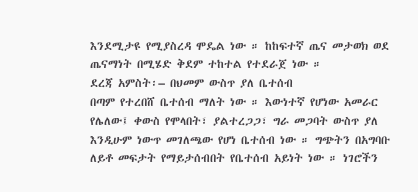እንደሚታዩ የሚያስረዳ ሞዴል ነው ። ከከፍተኛ ጤና መታወክ ወደ ጤናማነት በሚሄድ ቅደም ተከተል የተደራጀ ነው ።
ደረጃ አምስት፡– በህመም ውስጥ ያለ ቤተሰብ
በጣም የተረበሸ ቤተሰብ ማለት ነው ። እውነተኛ የሆነው አመራር የሌለው፤ ቀውስ የሞላበት፣ ያልተረጋጋ፣ ግራ መጋባት ውስጥ ያለ እንዲሁም ነውጥ መገለጫው የሆነ ቤተሰብ ነው ። ግጭትን በአግባቡ ለይቶ መፍታት የማይታሰብበት የቤተሰብ አይነት ነው ። ነገሮችን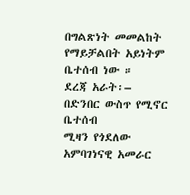በግልጽነት መመልከት የማይቻልበት አይነትም ቤተሰብ ነው ።
ደረጃ አራት፡– በድንበር ውስጥ የሚኖር ቤተሰብ
ሚዛን የጎደለው አምባገነናዊ አመራር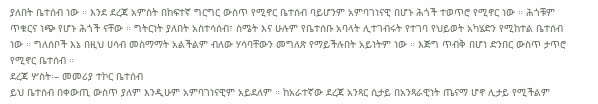ያለበት ቤተሰብ ነው ። እንደ ደረጃ አምስት በከፍተኛ ግርግር ውስጥ የሚኖር ቤተሰብ ባይሆንም አምባገነናዊ በሆኑ ሕጎች ተወጥሮ የሚኖር ነው ። ሕጎቹም ጥቁርና ነጭ የሆኑ ሕጎች ናቸው ። ግትርነት ያለበት አስተሳሰብ፣ ስሜት እና ሁሉም የቤተሰቡ አባላት ሊተገብሩት የተገባ የህይወት አካሄድን የሚከተል ቤተሰብ ነው ። ግለሰቦች እኔ በዚህ ሀሳብ መስማማት አልችልም ብለው ሃሳባቸውን መግለጽ የማይችሉበት አይነትም ነው ። እጅግ ጥብቅ በሆነ ድንበር ውስጥ ታጥሮ የሚኖር ቤተሰብ ።
ደረጃ ሦስት፡– መመሪያ ተኮር ቤተሰብ
ይህ ቤተሰብ በቀውጢ ውስጥ ያለም እንዲሁም አምባገነናዊም አይደለም ። ከአራተኛው ደረጃ አንጻር ሲታይ በአንጻራዊነት ጤናማ ሆኖ ሊታይ የሚችልም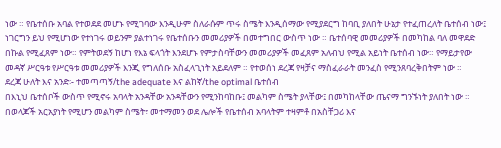ነው ። የቤተሰቡ አባል የተወደደ መሆኑ የሚገባው እንዲሁም ስለራሱም ጥሩ ስሜት እንዲሰማው የሚያደርግ ከባቢ ያለበት ሁኔታ የተፈጠረለት ቤተሰብ ነው፤ ነገርግን ይህ የሚሆነው የተነገሩ ወይንም ያልተነገሩ የቤተሰቡን መመሪያዎች በመተግበር ውስጥ ነው ። ቤተሰባዊ መመሪያዎች በመካከል ባለ መዋደድ በኩል የሚፈጸም ነው። የምትወደኝ ከሆነ የእኔ ፍላጎት እንደሆኑ የምታስባቸውን መመሪያዎች መፈጸም አለብህ የሚል አይነት ቤተሰብ ነው። የማይታየው መዳኛ ሥርዓቱ የሥርዓቱ መመሪያዎች እንጂ የግለሰቡ አስፈላጊነት አይደለም ። የተወሰነ ደረጃ የዛቻና ማስፈራራት መንፈስ የሚንጸባረቅበትም ነው ።
ደረጃ ሁለት እና አንድ፡- ተመጣጣኝ/the adequate እና ልከኛ/the optimal ቤተሰብ
በእኒህ ቤተሰቦች ውስጥ የሚኖሩ አባላት አንዳቸው አንዳቸውን የሚንከባከቡ፤ መልካም ስሜት ያላቸው፤ በመካከላቸው ጤናማ ግንኙነት ያለበት ነው ። በወላጆች አርአያነት የሚሆን መልካም ስሜት፣ መተማመን ወደ ሌሎች የቤተሰብ አባላትም ተዛምቶ በአስቸጋሪ እና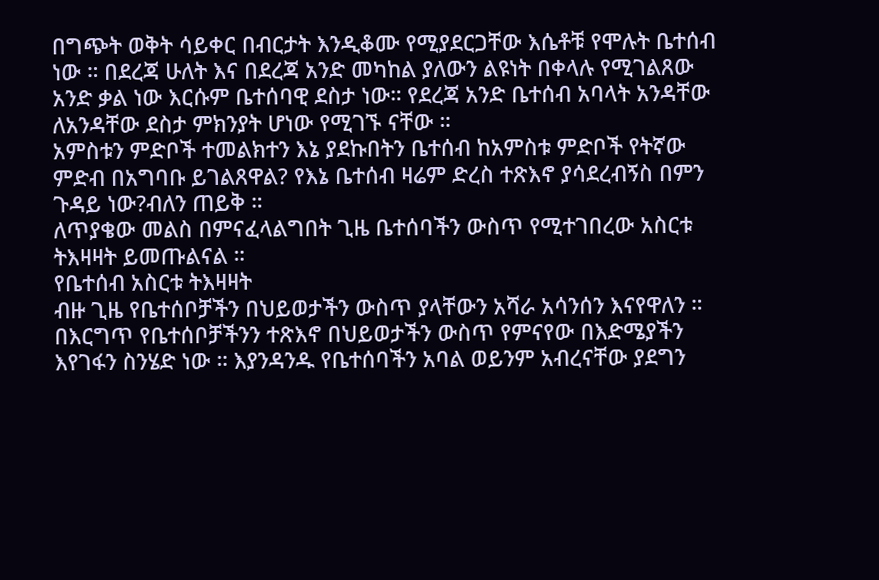በግጭት ወቅት ሳይቀር በብርታት እንዲቆሙ የሚያደርጋቸው እሴቶቹ የሞሉት ቤተሰብ ነው ። በደረጃ ሁለት እና በደረጃ አንድ መካከል ያለውን ልዩነት በቀላሉ የሚገልጸው አንድ ቃል ነው እርሱም ቤተሰባዊ ደስታ ነው። የደረጃ አንድ ቤተሰብ አባላት አንዳቸው ለአንዳቸው ደስታ ምክንያት ሆነው የሚገኙ ናቸው ።
አምስቱን ምድቦች ተመልክተን እኔ ያደኩበትን ቤተሰብ ከአምስቱ ምድቦች የትኛው ምድብ በአግባቡ ይገልጸዋል? የእኔ ቤተሰብ ዛሬም ድረስ ተጽእኖ ያሳደረብኝስ በምን ጉዳይ ነው?ብለን ጠይቅ ።
ለጥያቄው መልስ በምናፈላልግበት ጊዜ ቤተሰባችን ውስጥ የሚተገበረው አስርቱ ትእዛዛት ይመጡልናል ።
የቤተሰብ አስርቱ ትእዛዛት
ብዙ ጊዜ የቤተሰቦቻችን በህይወታችን ውስጥ ያላቸውን አሻራ አሳንሰን እናየዋለን ። በእርግጥ የቤተሰቦቻችንን ተጽእኖ በህይወታችን ውስጥ የምናየው በእድሜያችን እየገፋን ስንሄድ ነው ። እያንዳንዱ የቤተሰባችን አባል ወይንም አብረናቸው ያደግን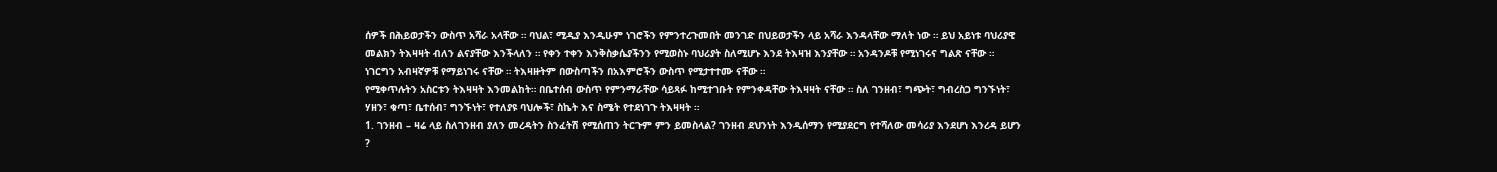ሰዎች በሕይወታችን ውስጥ አሻራ አላቸው ። ባህል፣ ሚዲያ እንዲሁም ነገሮችን የምንተረጉመበት መንገድ በህይወታችን ላይ አሻራ እንዳላቸው ማለት ነው ። ይህ አይነቱ ባህሪያዊ መልክን ትእዛዛት ብለን ልናያቸው እንችላለን ። የቀን ተቀን እንቅስቃሴያችንን የሚወስኑ ባህሪያት ስለሚሆኑ እንደ ትእዛዝ እንያቸው ። አንዳንዶቹ የሚነገሩና ግልጽ ናቸው ። ነገርግን አብዛኛዎቹ የማይነገሩ ናቸው ። ትእዛዙትም በውስጣችን በአእምሮችን ውስጥ የሚታተተሙ ናቸው ።
የሚቀጥሉትን አስርቱን ትእዛዛት እንመልከት። በቤተሰብ ውስጥ የምንማራቸው ሳይጻፉ ከሚተገቡት የምንቀዳቸው ትእዛዛት ናቸው ። ስለ ገንዘብ፣ ግጭት፣ ግብረስጋ ግንኙነት፣ ሃዘን፣ ቁጣ፣ ቤተሰብ፣ ግንኙነት፣ የተለያዩ ባህሎች፣ ስኬት እና ስሜት የተደነገጉ ትእዛዛት ።
1. ገንዘብ – ዛሬ ላይ ስለገንዘብ ያለን መረዳትን ስንፈትሽ የሚሰጠን ትርጉም ምን ይመስላል? ገንዘብ ደህንነት እንዲሰማን የሚያደርግ የተሻለው መሳሪያ እንደሆነ እንረዳ ይሆን ?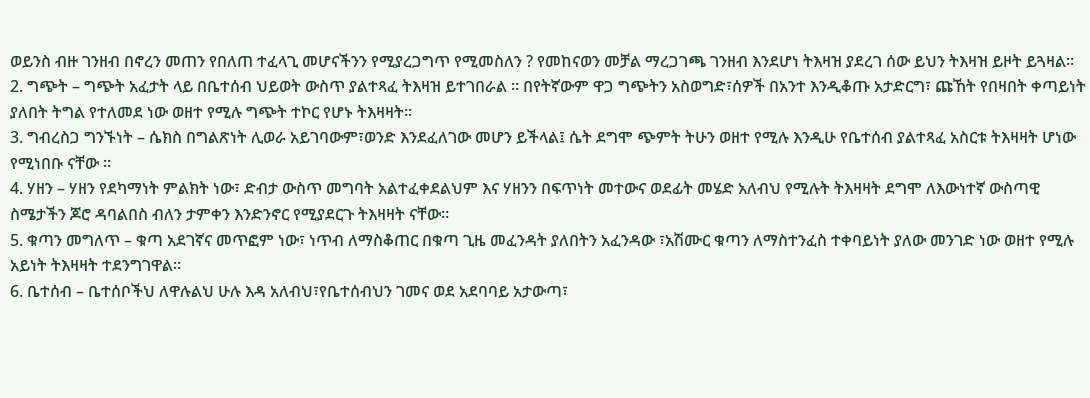ወይንስ ብዙ ገንዘብ በኖረን መጠን የበለጠ ተፈላጊ መሆናችንን የሚያረጋግጥ የሚመስለን ? የመከናወን መቻል ማረጋገጫ ገንዘብ እንደሆነ ትእዛዝ ያደረገ ሰው ይህን ትእዛዝ ይዞት ይጓዛል።
2. ግጭት – ግጭት አፈታት ላይ በቤተሰብ ህይወት ውስጥ ያልተጻፈ ትእዛዝ ይተገበራል ። በየትኛውም ዋጋ ግጭትን አስወግድ፣ሰዎች በአንተ እንዲቆጡ አታድርግ፣ ጩኸት የበዛበት ቀጣይነት ያለበት ትግል የተለመደ ነው ወዘተ የሚሉ ግጭት ተኮር የሆኑ ትእዛዛት።
3. ግብረስጋ ግንኙነት – ሴክስ በግልጽነት ሊወራ አይገባውም፣ወንድ እንደፈለገው መሆን ይችላል፤ ሴት ደግሞ ጭምት ትሁን ወዘተ የሚሉ እንዲሁ የቤተሰብ ያልተጻፈ አስርቱ ትእዛዛት ሆነው የሚነበቡ ናቸው ።
4. ሃዘን – ሃዘን የደካማነት ምልክት ነው፣ ድብታ ውስጥ መግባት አልተፈቀደልህም እና ሃዘንን በፍጥነት መተውና ወደፊት መሄድ አለብህ የሚሉት ትእዛዛት ደግሞ ለእውነተኛ ውስጣዊ ስሜታችን ጆሮ ዳባልበስ ብለን ታምቀን እንድንኖር የሚያደርጉ ትእዛዛት ናቸው።
5. ቁጣን መግለጥ – ቁጣ አደገኛና መጥፎም ነው፣ ነጥብ ለማስቆጠር በቁጣ ጊዜ መፈንዳት ያለበትን አፈንዳው ፣አሽሙር ቁጣን ለማስተንፈስ ተቀባይነት ያለው መንገድ ነው ወዘተ የሚሉ አይነት ትእዛዛት ተደንግገዋል።
6. ቤተሰብ – ቤተሰቦችህ ለዋሉልህ ሁሉ እዳ አለብህ፣የቤተሰብህን ገመና ወደ አደባባይ አታውጣ፣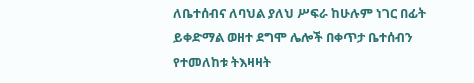ለቤተሰብና ለባህል ያለህ ሥፍራ ከሁሉም ነገር በፊት ይቀድማል ወዘተ ደግሞ ሌሎች በቀጥታ ቤተሰብን የተመለከቱ ትእዛዛት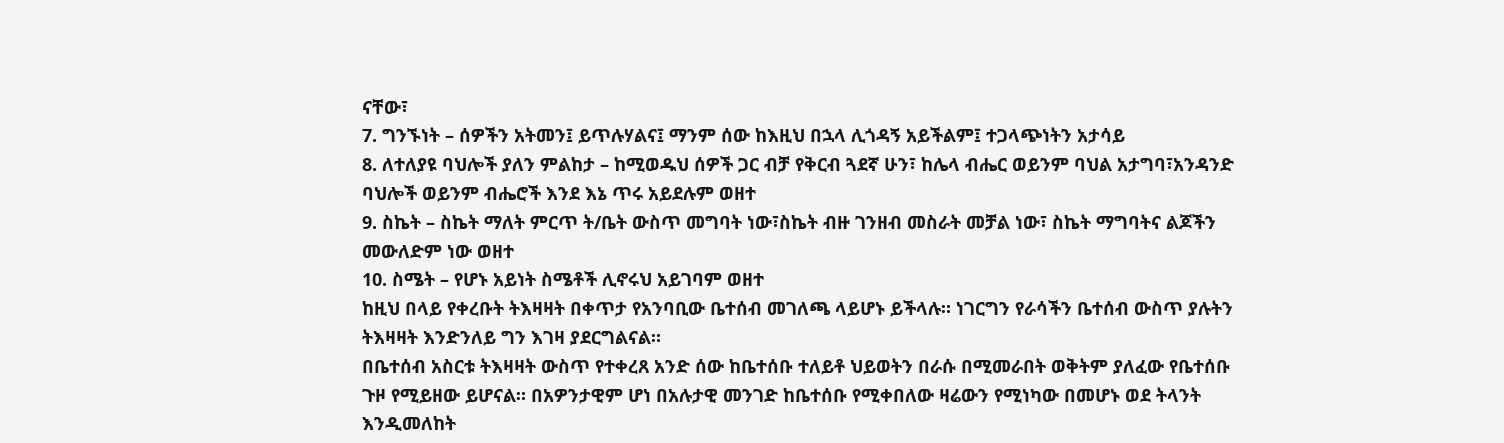ናቸው፣
7. ግንኙነት – ሰዎችን አትመን፤ ይጥሉሃልና፤ ማንም ሰው ከእዚህ በኋላ ሊጎዳኝ አይችልም፤ ተጋላጭነትን አታሳይ
8. ለተለያዩ ባህሎች ያለን ምልከታ – ከሚወዱህ ሰዎች ጋር ብቻ የቅርብ ጓደኛ ሁን፣ ከሌላ ብሔር ወይንም ባህል አታግባ፣አንዳንድ ባህሎች ወይንም ብሔሮች እንደ እኔ ጥሩ አይደሉም ወዘተ
9. ስኬት – ስኬት ማለት ምርጥ ት/ቤት ውስጥ መግባት ነው፣ስኬት ብዙ ገንዘብ መስራት መቻል ነው፣ ስኬት ማግባትና ልጆችን መውለድም ነው ወዘተ
10. ስሜት – የሆኑ አይነት ስሜቶች ሊኖሩህ አይገባም ወዘተ
ከዚህ በላይ የቀረቡት ትእዛዛት በቀጥታ የአንባቢው ቤተሰብ መገለጫ ላይሆኑ ይችላሉ። ነገርግን የራሳችን ቤተሰብ ውስጥ ያሉትን ትእዛዛት እንድንለይ ግን እገዛ ያደርግልናል።
በቤተሰብ አስርቱ ትእዛዛት ውስጥ የተቀረጸ አንድ ሰው ከቤተሰቡ ተለይቶ ህይወትን በራሱ በሚመራበት ወቅትም ያለፈው የቤተሰቡ ጉዞ የሚይዘው ይሆናል። በአዎንታዊም ሆነ በአሉታዊ መንገድ ከቤተሰቡ የሚቀበለው ዛሬውን የሚነካው በመሆኑ ወደ ትላንት እንዲመለከት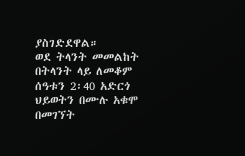ያስገድደዋል።
ወደ ትላንት መመልከት በትላንት ላይ ለመቆም ሰዓቱን 2፡40 አድርጎ ህይወትን በሙሉ አቁሞ በመገኘት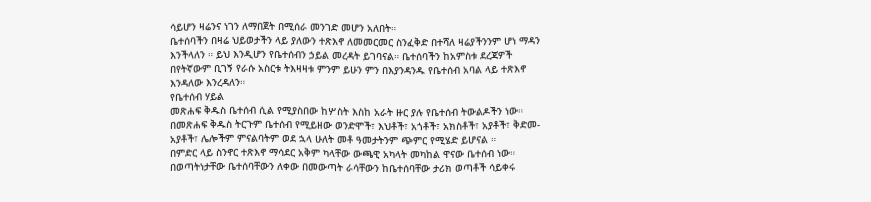ሳይሆን ዛሬንና ነገን ለማበጀት በሚሰራ መንገድ መሆን አለበት።
ቤተሰባችን በዛሬ ህይወታችን ላይ ያለውን ተጽእኖ ለመመርመር ስንፈቅድ በተሻለ ዛሬያችንንም ሆነ ማዳን እንችላለን ። ይህ እንዲሆን የቤተሰብን ኃይል መረዳት ይገባናል። ቤተሰባችን ከአምስቱ ደረጃዎች በየትኛውም ቢገኝ የራሱ አስርቱ ትእዛዛቱ ምንም ይሁን ምን በእያንዳንዱ የቤተሰብ አባል ላይ ተጽእኖ እንዳለው እንረዳለን።
የቤተሰብ ሃይል
መጽሐፍ ቅዱስ ቤተሰብ ሲል የሚያስበው ከሦስት እስከ አራት ዙር ያሉ የቤተሰብ ትውልዶችን ነው። በመጽሐፍ ቅዱስ ትርጉም ቤተሰብ የሚይዘው ወንድሞች፣ እህቶች፣ አጎቶች፣ አክስቶች፣ አያቶች፣ ቅድመ-አያቶች፣ ሌሎችም ምናልባትም ወደ ኋላ ሁለት መቶ ዓመታትንም ጭምር የሚሄድ ይሆናል ።
በምድር ላይ ስንኖር ተጽእኖ ማሳደር አቅም ካላቸው ውጫዊ አካላት መካከል ዋናው ቤተሰብ ነው። በወጣትነታቸው ቤተሰባቸውን ለቀው በመውጣት ራሳቸውን ከቤተሰባቸው ታሪክ ወጣቶች ሳይቀሩ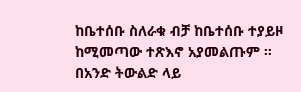ከቤተሰቡ ስለራቁ ብቻ ከቤተሰቡ ተያይዞ ከሚመጣው ተጽእኖ አያመልጡም ።
በአንድ ትውልድ ላይ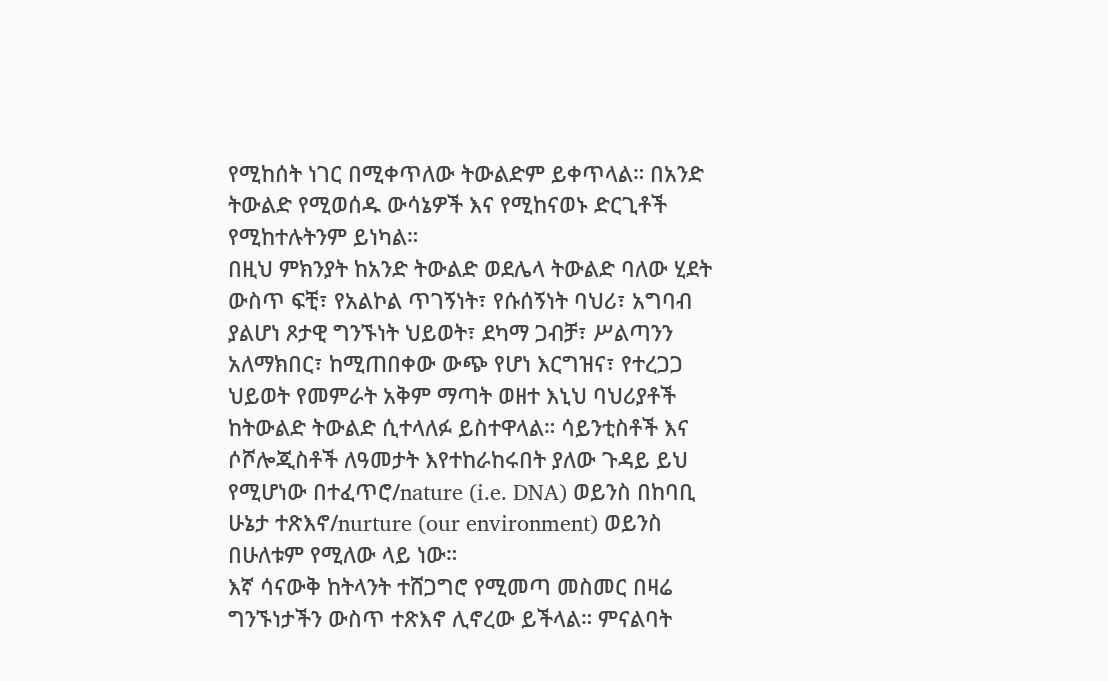የሚከሰት ነገር በሚቀጥለው ትውልድም ይቀጥላል። በአንድ ትውልድ የሚወሰዱ ውሳኔዎች እና የሚከናወኑ ድርጊቶች የሚከተሉትንም ይነካል።
በዚህ ምክንያት ከአንድ ትውልድ ወደሌላ ትውልድ ባለው ሂደት ውስጥ ፍቺ፣ የአልኮል ጥገኝነት፣ የሱሰኝነት ባህሪ፣ አግባብ ያልሆነ ጾታዊ ግንኙነት ህይወት፣ ደካማ ጋብቻ፣ ሥልጣንን አለማክበር፣ ከሚጠበቀው ውጭ የሆነ እርግዝና፣ የተረጋጋ ህይወት የመምራት አቅም ማጣት ወዘተ እኒህ ባህሪያቶች ከትውልድ ትውልድ ሲተላለፉ ይስተዋላል። ሳይንቲስቶች እና ሶሾሎጂስቶች ለዓመታት እየተከራከሩበት ያለው ጉዳይ ይህ የሚሆነው በተፈጥሮ/nature (i.e. DNA) ወይንስ በከባቢ ሁኔታ ተጽእኖ/nurture (our environment) ወይንስ በሁለቱም የሚለው ላይ ነው።
እኛ ሳናውቅ ከትላንት ተሸጋግሮ የሚመጣ መስመር በዛሬ ግንኙነታችን ውስጥ ተጽእኖ ሊኖረው ይችላል። ምናልባት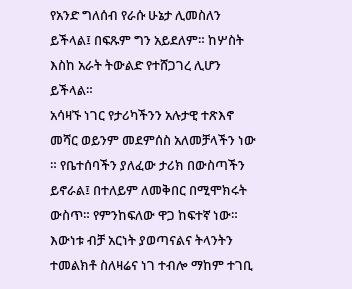የአንድ ግለሰብ የራሱ ሁኔታ ሊመስለን ይችላል፤ በፍጹም ግን አይደለም። ከሦስት እስከ አራት ትውልድ የተሸጋገረ ሊሆን ይችላል።
አሳዛኙ ነገር የታሪካችንን አሉታዊ ተጽእኖ መሻር ወይንም መደምሰስ አለመቻላችን ነው ። የቤተሰባችን ያለፈው ታሪክ በውስጣችን ይኖራል፤ በተለይም ለመቅበር በሚሞክሩት ውስጥ። የምንከፍለው ዋጋ ከፍተኛ ነው። እውነቱ ብቻ አርነት ያወጣናልና ትላንትን ተመልክቶ ስለዛሬና ነገ ተብሎ ማከም ተገቢ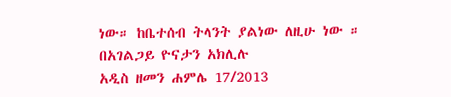ነው። ከቤተሰብ ትላንት ያልነው ለዚሁ ነው ።
በአገልጋይ ዮናታን አክሊሉ
አዲስ ዘመን ሐምሌ 17/2013